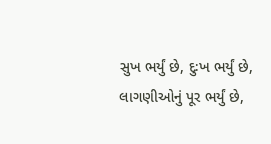સુખ ભર્યું છે, દુઃખ ભર્યું છે,
લાગણીઓનું પૂર ભર્યું છે,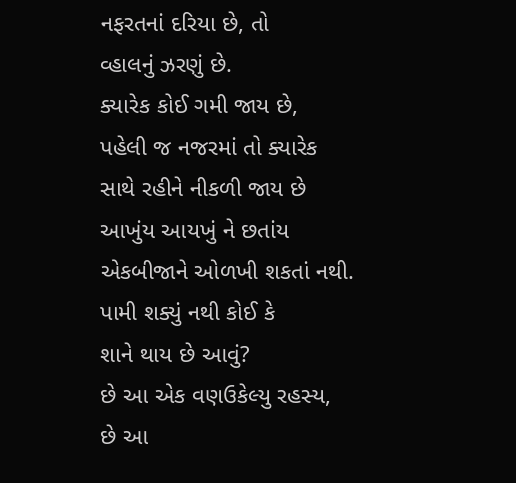નફરતનાં દરિયા છે, તો
વ્હાલનું ઝરણું છે.
ક્યારેક કોઈ ગમી જાય છે,
પહેલી જ નજરમાં તો ક્યારેક
સાથે રહીને નીકળી જાય છે
આખુંય આયખું ને છતાંય
એકબીજાને ઓળખી શકતાં નથી.
પામી શક્યું નથી કોઈ કે
શાને થાય છે આવું?
છે આ એક વણઉકેલ્યુ રહસ્ય,
છે આ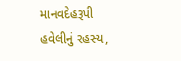માનવદેહરૂપી
હવેલીનું રહસ્ય,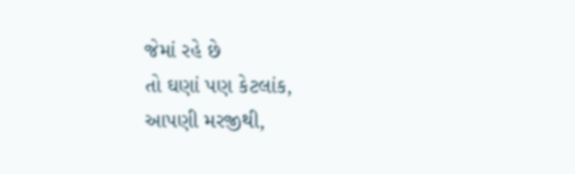જેમાં રહે છે
તો ઘણાં પણ કેટલાંક,
આપણી મરજીથી,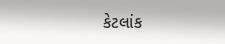કેટલાંક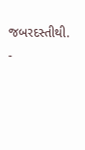જબરદસ્તીથી.
-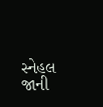સ્નેહલ જાની